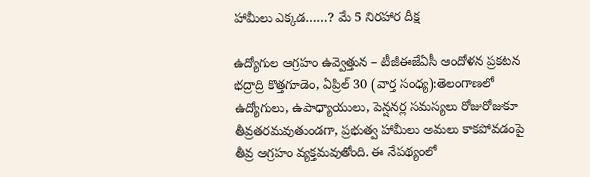హామీలు ఎక్కడ……? మే 5 నిరహార దీక్ష

ఉద్యోగుల ఆగ్రహం ఉవ్వెత్తున – టీజీఈజేఏసీ ఆందోళన ప్రకటన భద్రాద్రి కొత్తగూడెం, ఏప్రిల్ 30 (వార్త సంధ్య):తెలంగాణలో ఉద్యోగులు, ఉపాధ్యాయులు, పెన్షనర్ల సమస్యలు రోజురోజుకూ తీవ్రతరమవుతుండగా, ప్రభుత్వ హామీలు అమలు కాకపోవడంపై తీవ్ర ఆగ్రహం వ్యక్తమవుతోంది. ఈ నేపథ్యంలో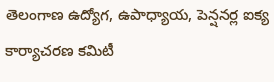తెలంగాణ ఉద్యోగ, ఉపాధ్యాయ, పెన్షనర్ల ఐక్య కార్యాచరణ కమిటీ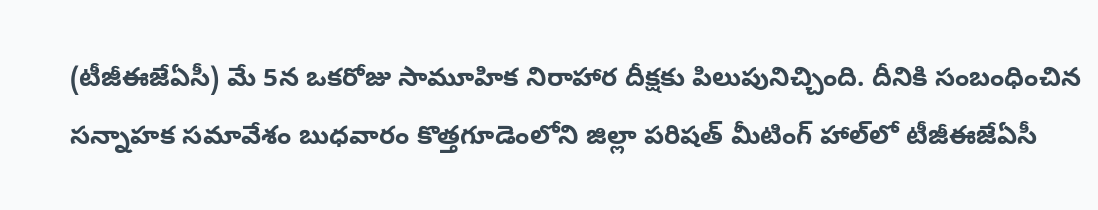(టీజీఈజేఏసీ) మే 5న ఒకరోజు సామూహిక నిరాహార దీక్షకు పిలుపునిచ్చింది. దీనికి సంబంధించిన సన్నాహక సమావేశం బుధవారం కొత్తగూడెంలోని జిల్లా పరిషత్ మీటింగ్ హాల్‌లో టీజీఈజేఏసీ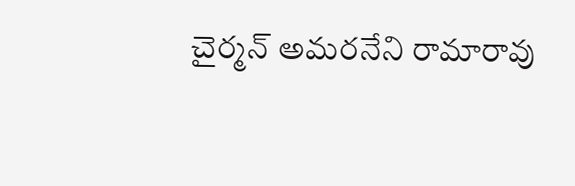చైర్మన్ అమరనేని రామారావు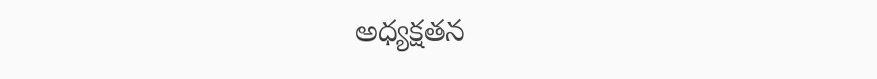అధ్యక్షతన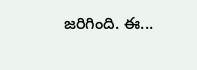జరిగింది. ఈ...